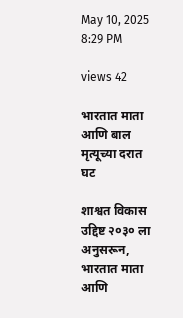May 10, 2025 8:29 PM

views 42

भारतात माता आणि बाल मृत्यूच्या दरात घट

शाश्वत विकास उद्दिष्ट २०३० ला अनुसरून, भारतात माता आणि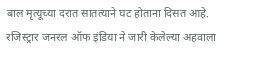बाल मृत्यूच्या दरात सातत्याने घट होताना दिसत आहे. रजिस्ट्रार जनरल ऑफ इंडिया ने जारी केलेल्या अहवाला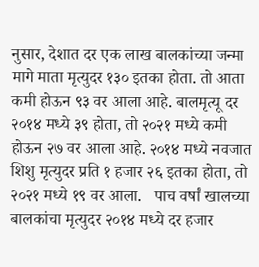नुसार, देशात दर एक लाख बालकांच्या जन्मा मागे माता मृत्युदर १३० इतका होता. तो आता कमी होऊन ९३ वर आला आहे. बालमृत्यू दर २०१४ मध्ये ३९ होता, तो २०२१ मध्ये कमी होऊन २७ वर आला आहे. २०१४ मध्ये नवजात शिशु मृत्युदर प्रति १ हजार २६ इतका होता, तो २०२१ मध्ये १९ वर आला.   पाच वर्षां खालच्या बालकांचा मृत्युदर २०१४ मध्ये दर हजार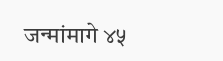जन्मांमागे ४५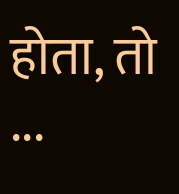होता, तो ...